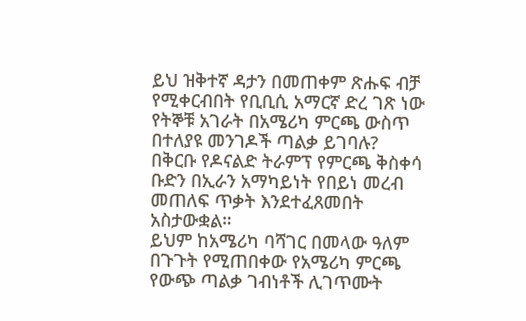ይህ ዝቅተኛ ዳታን በመጠቀም ጽሑፍ ብቻ የሚቀርብበት የቢቢሲ አማርኛ ድረ ገጽ ነው
የትኞቹ አገራት በአሜሪካ ምርጫ ውስጥ በተለያዩ መንገዶች ጣልቃ ይገባሉ?
በቅርቡ የዶናልድ ትራምፕ የምርጫ ቅስቀሳ ቡድን በኢራን አማካይነት የበይነ መረብ መጠለፍ ጥቃት እንደተፈጸመበት አስታውቋል።
ይህም ከአሜሪካ ባሻገር በመላው ዓለም በጉጉት የሚጠበቀው የአሜሪካ ምርጫ የውጭ ጣልቃ ገብነቶች ሊገጥሙት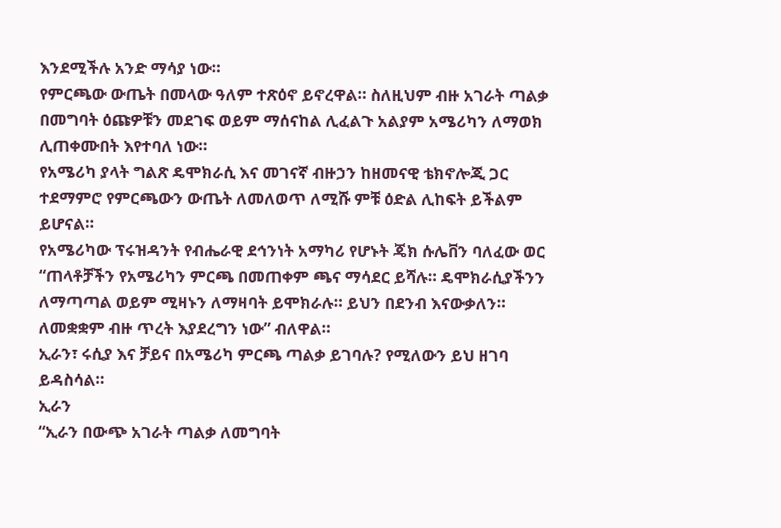እንደሚችሉ አንድ ማሳያ ነው።
የምርጫው ውጤት በመላው ዓለም ተጽዕኖ ይኖረዋል። ስለዚህም ብዙ አገራት ጣልቃ በመግባት ዕጩዎቹን መደገፍ ወይም ማሰናከል ሊፈልጉ አልያም አሜሪካን ለማወክ ሊጠቀሙበት እየተባለ ነው።
የአሜሪካ ያላት ግልጽ ዴሞክራሲ እና መገናኛ ብዙኃን ከዘመናዊ ቴክኖሎጂ ጋር ተደማምሮ የምርጫውን ውጤት ለመለወጥ ለሚሹ ምቹ ዕድል ሊከፍት ይችልም ይሆናል።
የአሜሪካው ፕሩዝዳንት የብሔራዊ ደኅንነት አማካሪ የሆኑት ጄክ ሱሌቨን ባለፈው ወር “ጠላቶቻችን የአሜሪካን ምርጫ በመጠቀም ጫና ማሳደር ይሻሉ። ዴሞክራሲያችንን ለማጣጣል ወይም ሚዛኑን ለማዛባት ይሞክራሉ። ይህን በደንብ እናውቃለን። ለመቋቋም ብዙ ጥረት እያደረግን ነው” ብለዋል።
ኢራን፣ ሩሲያ እና ቻይና በአሜሪካ ምርጫ ጣልቃ ይገባሉ? የሚለውን ይህ ዘገባ ይዳስሳል።
ኢራን
“ኢራን በውጭ አገራት ጣልቃ ለመግባት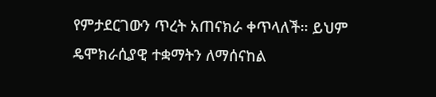የምታደርገውን ጥረት አጠናክራ ቀጥላለች። ይህም ዴሞክራሲያዊ ተቋማትን ለማሰናከል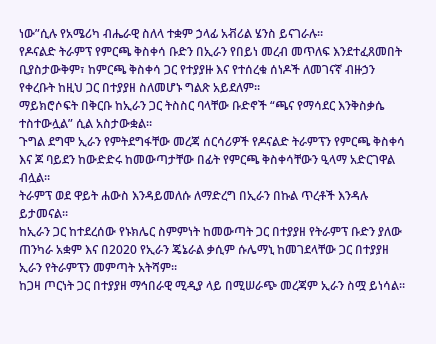ነው”ሲሉ የአሜሪካ ብሔራዊ ስለላ ተቋም ኃላፊ አቭሪል ሄንስ ይናገራሉ።
የዶናልድ ትራምፕ የምርጫ ቅስቀሳ ቡድን በኢራን የበይነ መረብ መጥለፍ እንደተፈጸመበት ቢያስታውቅም፣ ከምርጫ ቅስቀሳ ጋር የተያያዙ እና የተሰረቁ ሰነዶች ለመገናኛ ብዙኃን የቀረቡት ከዚህ ጋር በተያያዘ ስለመሆኑ ግልጽ አይደለም።
ማይክሮሶፍት በቅርቡ ከኢራን ጋር ትስስር ባላቸው ቡድኖች “ጫና የማሳደር እንቅስቃሴ ተስተውሏል” ሲል አስታውቋል።
ጉግል ደግሞ ኢራን የምትደግፋቸው መረጃ ሰርሳሪዎች የዶናልድ ትራምፕን የምርጫ ቅስቀሳ እና ጆ ባይደን ከውድድሩ ከመውጣታቸው በፊት የምርጫ ቅስቀሳቸውን ዒላማ አድርገዋል ብሏል።
ትራምፕ ወደ ዋይት ሐውስ እንዳይመለሱ ለማድረግ በኢራን በኩል ጥረቶች እንዳሉ ይታመናል።
ከኢራን ጋር ከተደረሰው የኑክሌር ስምምነት ከመውጣት ጋር በተያያዘ የትራምፕ ቡድን ያለው ጠንካራ አቋም እና በ2020 የኢራን ጄኔራል ቃሲም ሱሌማኒ ከመገደላቸው ጋር በተያያዘ ኢራን የትራምፕን መምጣት አትሻም።
ከጋዛ ጦርነት ጋር በተያያዘ ማኅበራዊ ሚዲያ ላይ በሚሠራጭ መረጃም ኢራን ስሟ ይነሳል።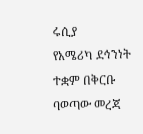ሩሲያ
የአሜሪካ ደኅንነት ተቋም በቅርቡ ባወጣው መረጃ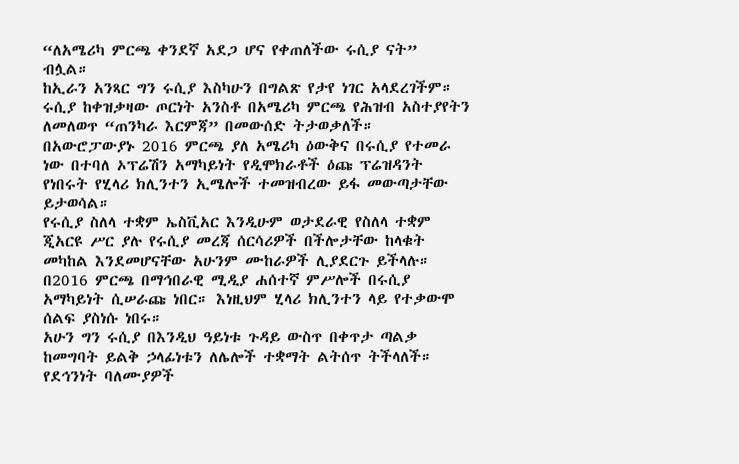“ለአሜሪካ ምርጫ ቀንደኛ አደጋ ሆና የቀጠለችው ሩሲያ ናት” ብሏል።
ከኢራን አንጻር ግን ሩሲያ እስካሁን በግልጽ የታየ ነገር አላደረገችም።
ሩሲያ ከቀዝቃዛው ጦርነት አንስቶ በአሜሪካ ምርጫ የሕዝብ አስተያየትን ለመለወጥ “ጠንካራ እርምጃ” በመውሰድ ትታወቃለች።
በአውሮፓውያኑ 2016 ምርጫ ያለ አሜሪካ ዕውቅና በሩሲያ የተመራ ነው በተባለ ኦፕሬሽን አማካይነት የዲሞክራቶች ዕጩ ፕሬዝዳንት የነበሩት የሂላሪ ክሊንተን ኢሜሎች ተመዝብረው ይፋ መውጣታቸው ይታወሳል።
የሩሲያ ስለላ ተቋም ኤስቪአር እንዲሁም ወታደራዊ የስለላ ተቋም ጂአርዩ ሥር ያሉ የሩሲያ መረጃ ሰርሳሪዎች በችሎታቸው ከላቁት መካከል እንደመሆናቸው አሁንም ሙከራዎች ሊያደርጉ ይችላሉ።
በ2016 ምርጫ በማኅበራዊ ሚዲያ ሐሰተኛ ምሥሎች በሩሲያ አማካይነት ሲሠራጩ ነበር። እነዚህም ሂላሪ ክሊንተን ላይ የተቃውሞ ሰልፍ ያስነሱ ነበሩ።
አሁን ግን ሩሲያ በእንዲህ ዓይነቱ ጉዳይ ውስጥ በቀጥታ ጣልቃ ከመግባት ይልቅ ኃላፊነቱን ለሌሎች ተቋማት ልትሰጥ ትችላለች።
የደኅንነት ባለሙያዎች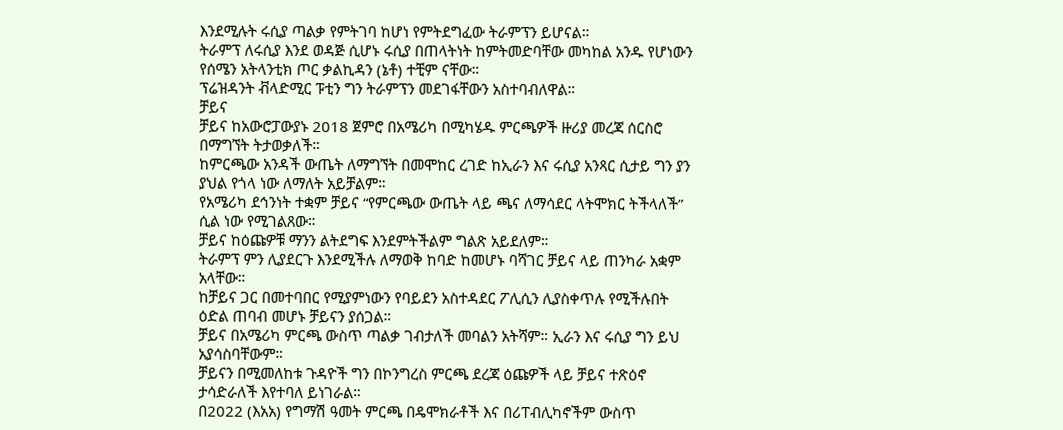እንደሚሉት ሩሲያ ጣልቃ የምትገባ ከሆነ የምትደግፈው ትራምፕን ይሆናል።
ትራምፕ ለሩሲያ እንደ ወዳጅ ሲሆኑ ሩሲያ በጠላትነት ከምትመድባቸው መካከል አንዱ የሆነውን የሰሜን አትላንቲክ ጦር ቃልኪዳን (ኔቶ) ተቺም ናቸው።
ፕሬዝዳንት ቭላድሚር ፑቲን ግን ትራምፕን መደገፋቸውን አስተባብለዋል።
ቻይና
ቻይና ከአውሮፓውያኑ 2018 ጀምሮ በአሜሪካ በሚካሄዱ ምርጫዎች ዙሪያ መረጃ ሰርስሮ በማግኘት ትታወቃለች።
ከምርጫው አንዳች ውጤት ለማግኘት በመሞከር ረገድ ከኢራን እና ሩሲያ አንጻር ሲታይ ግን ያን ያህል የጎላ ነው ለማለት አይቻልም።
የአሜሪካ ደኅንነት ተቋም ቻይና “የምርጫው ውጤት ላይ ጫና ለማሳደር ላትሞክር ትችላለች” ሲል ነው የሚገልጸው።
ቻይና ከዕጩዎቹ ማንን ልትደግፍ እንደምትችልም ግልጽ አይደለም።
ትራምፕ ምን ሊያደርጉ እንደሚችሉ ለማወቅ ከባድ ከመሆኑ ባሻገር ቻይና ላይ ጠንካራ አቋም አላቸው።
ከቻይና ጋር በመተባበር የሚያምነውን የባይደን አስተዳደር ፖሊሲን ሊያስቀጥሉ የሚችሉበት ዕድል ጠባብ መሆኑ ቻይናን ያሰጋል።
ቻይና በአሜሪካ ምርጫ ውስጥ ጣልቃ ገብታለች መባልን አትሻም። ኢራን እና ሩሲያ ግን ይህ አያሳስባቸውም።
ቻይናን በሚመለከቱ ጉዳዮች ግን በኮንግረስ ምርጫ ደረጃ ዕጩዎች ላይ ቻይና ተጽዕኖ ታሳድራለች እየተባለ ይነገራል።
በ2022 (እአአ) የግማሽ ዓመት ምርጫ በዴሞክራቶች እና በሪፐብሊካኖችም ውስጥ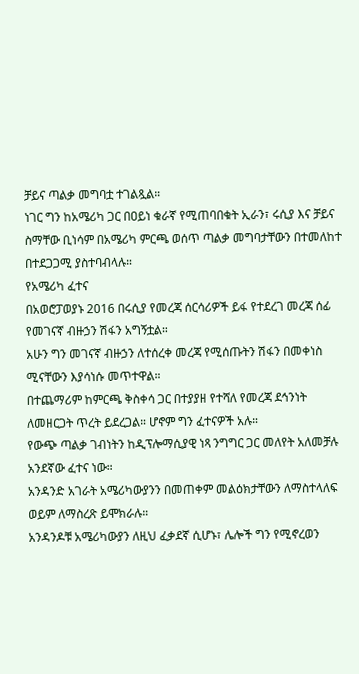ቻይና ጣልቃ መግባቷ ተገልጿል።
ነገር ግን ከአሜሪካ ጋር በዐይነ ቁራኛ የሚጠባበቁት ኢራን፣ ሩሲያ እና ቻይና ስማቸው ቢነሳም በአሜሪካ ምርጫ ወሰጥ ጣልቃ መግባታቸውን በተመለከተ በተደጋጋሚ ያስተባብላሉ።
የአሜሪካ ፈተና
በአወሮፓወያኑ 2016 በሩሲያ የመረጃ ሰርሳሪዎች ይፋ የተደረገ መረጃ ሰፊ የመገናኛ ብዙኃን ሽፋን አግኝቷል።
አሁን ግን መገናኛ ብዙኃን ለተሰረቀ መረጃ የሚሰጡትን ሽፋን በመቀነስ ሚናቸውን እያሳነሱ መጥተዋል።
በተጨማሪም ከምርጫ ቅስቀሳ ጋር በተያያዘ የተሻለ የመረጃ ደኅንነት ለመዘርጋት ጥረት ይደረጋል። ሆኖም ግን ፈተናዎች አሉ።
የውጭ ጣልቃ ገብነትን ከዲፕሎማሲያዊ ነጻ ንግግር ጋር መለየት አለመቻሉ አንደኛው ፈተና ነው።
አንዳንድ አገራት አሜሪካውያንን በመጠቀም መልዕክታቸውን ለማስተላለፍ ወይም ለማስረጽ ይሞክራሉ።
አንዳንዶቹ አሜሪካውያን ለዚህ ፈቃደኛ ሲሆኑ፣ ሌሎች ግን የሚኖረወን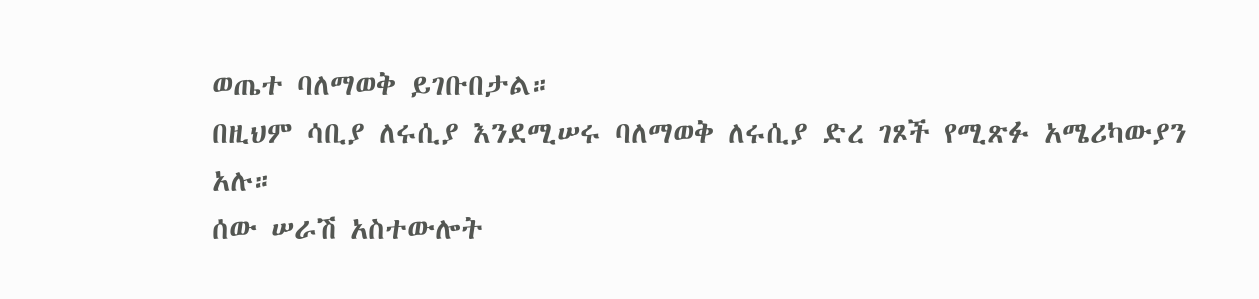ወጤተ ባለማወቅ ይገቡበታል።
በዚህም ሳቢያ ለሩሲያ እንደሚሠሩ ባለማወቅ ለሩሲያ ድረ ገጾች የሚጽፉ አሜሪካውያን አሉ።
ሰው ሠራሽ አስተውሎት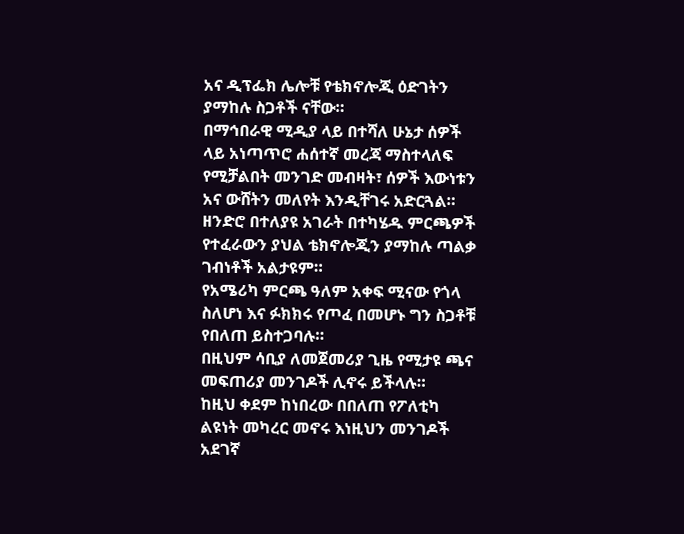አና ዲፕፌክ ሌሎቹ የቴክኖሎጂ ዕድገትን ያማከሉ ስጋቶች ናቸው።
በማኅበራዊ ሚዲያ ላይ በተሻለ ሁኔታ ሰዎች ላይ አነጣጥሮ ሐሰተኛ መረጃ ማስተላለፍ የሚቻልበት መንገድ መብዛት፣ ሰዎች እውነቱን አና ውሸትን መለየት እንዲቸገሩ አድርጓል።
ዘንድሮ በተለያዩ አገራት በተካሄዱ ምርጫዎች የተፈራውን ያህል ቴክኖሎጂን ያማከሉ ጣልቃ ገብነቶች አልታዩም።
የአሜሪካ ምርጫ ዓለም አቀፍ ሚናው የጎላ ስለሆነ እና ፉክክሩ የጦፈ በመሆኑ ግን ስጋቶቹ የበለጠ ይስተጋባሉ።
በዚህም ሳቢያ ለመጀመሪያ ጊዜ የሚታዩ ጫና መፍጠሪያ መንገዶች ሊኖሩ ይችላሉ።
ከዚህ ቀደም ከነበረው በበለጠ የፖለቲካ ልዩነት መካረር መኖሩ እነዚህን መንገዶች አደገኛ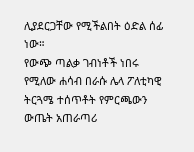ሊያደርጋቸው የሚችልበት ዕድል ሰፊ ነው።
የውጭ ጣልቃ ገብነቶች ነበሩ የሚለው ሐሳብ በራሱ ሌላ ፖለቲካዊ ትርጓሜ ተሰጥቶት የምርጫውን ውጤት አጠራጣሪ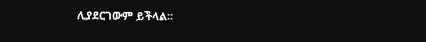ሊያደርገውም ይችላል።